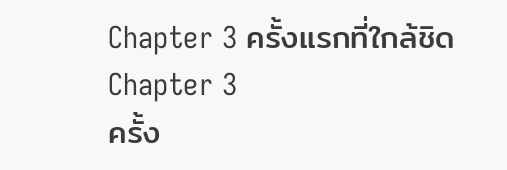Chapter 3 ครั้งแรกที่ใกล้ชิด
Chapter 3
ครั้ง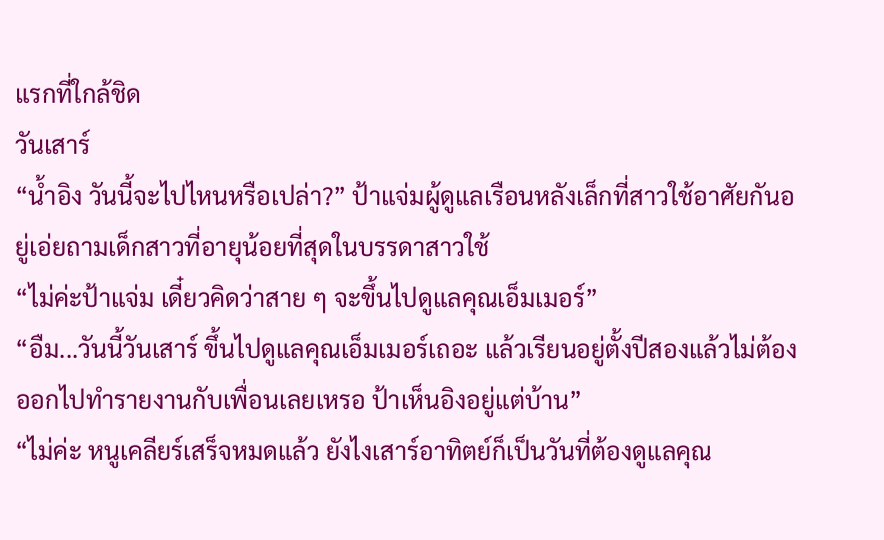แรกที่ใกล้ชิด
วันเสาร์
“น้ำอิง วันนี้จะไปไหนหรือเปล่า?” ป้าแจ่มผู้ดูแลเรือนหลังเล็กที่สาวใช้อาศัยกันอยู่เอ่ยถามเด็กสาวที่อายุน้อยที่สุดในบรรดาสาวใช้
“ไม่ค่ะป้าแจ่ม เดี๋ยวคิดว่าสาย ๆ จะขึ้นไปดูแลคุณเอ็มเมอร์”
“อืม...วันนี้วันเสาร์ ขึ้นไปดูแลคุณเอ็มเมอร์เถอะ แล้วเรียนอยู่ตั้งปีสองแล้วไม่ต้องออกไปทำรายงานกับเพื่อนเลยเหรอ ป้าเห็นอิงอยู่แต่บ้าน”
“ไม่ค่ะ หนูเคลียร์เสร็จหมดแล้ว ยังไงเสาร์อาทิตย์ก็เป็นวันที่ต้องดูแลคุณ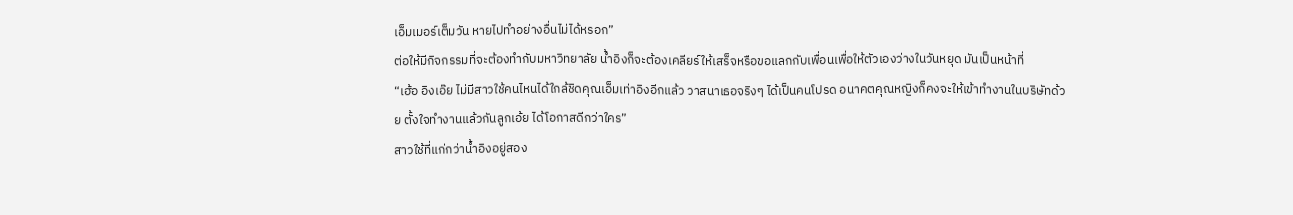เอ็มเมอร์เต็มวัน หายไปทำอย่างอื่นไม่ได้หรอก”
ต่อให้มีกิจกรรมที่จะต้องทำกับมหาวิทยาลัย น้ำอิงก็จะต้องเคลียร์ให้เสร็จหรือขอแลกกับเพื่อนเพื่อให้ตัวเองว่างในวันหยุด มันเป็นหน้าที่
“เฮ้อ อิงเอ๊ย ไม่มีสาวใช้คนไหนได้ใกล้ชิดคุณเอ็มเท่าอิงอีกแล้ว วาสนาเธอจริงๆ ได้เป็นคนโปรด อนาคตคุณหญิงก็คงจะให้เข้าทำงานในบริษัทด้วย ตั้งใจทำงานแล้วกันลูกเอ้ย ได้โอกาสดีกว่าใคร”
สาวใช้ที่แก่กว่าน้ำอิงอยู่สอง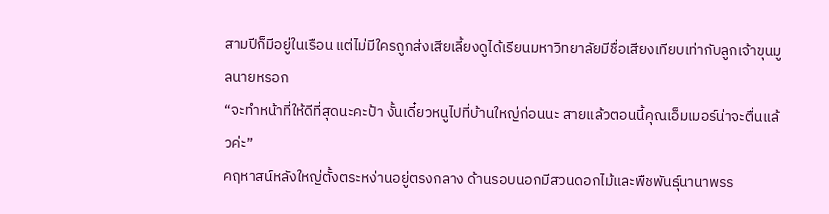สามปีก็มีอยู่ในเรือน แต่ไม่มีใครถูกส่งเสียเลี้ยงดูได้เรียนมหาวิทยาลัยมีชื่อเสียงเทียบเท่ากับลูกเจ้าขุนมูลนายหรอก
“จะทำหน้าที่ให้ดีที่สุดนะคะป้า งั้นเดี๋ยวหนูไปที่บ้านใหญ่ก่อนนะ สายแล้วตอนนี้คุณเอ็มเมอร์น่าจะตื่นแล้วค่ะ”
คฤหาสน์หลังใหญ่ตั้งตระหง่านอยู่ตรงกลาง ด้านรอบนอกมีสวนดอกไม้และพืชพันธุ์นานาพรร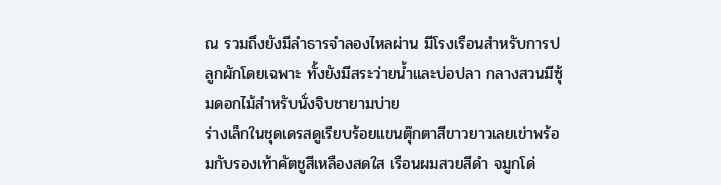ณ รวมถึงยังมีลำธารจำลองไหลผ่าน มีโรงเรือนสำหรับการปลูกผักโดยเฉพาะ ทั้งยังมีสระว่ายน้ำและบ่อปลา กลางสวนมีซุ้มดอกไม้สำหรับนั่งจิบชายามบ่าย
ร่างเล็กในชุดเดรสดูเรียบร้อยแขนตุ๊กตาสีขาวยาวเลยเข่าพร้อมกับรองเท้าคัตชูสีเหลืองสดใส เรือนผมสวยสีดำ จมูกโด่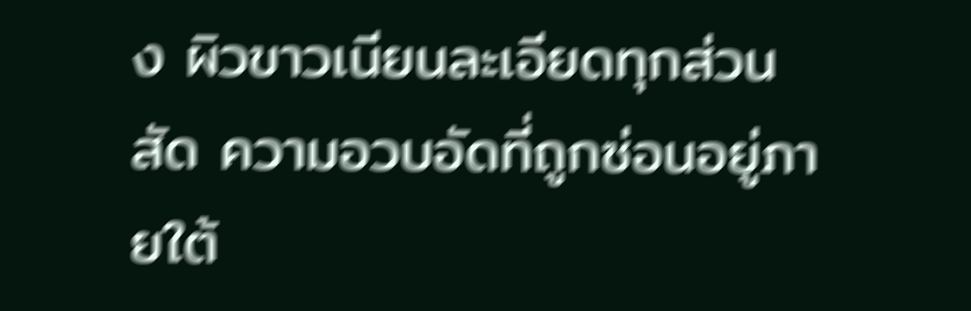ง ผิวขาวเนียนละเอียดทุกส่วนสัด ความอวบอัดที่ถูกซ่อนอยู่ภายใต้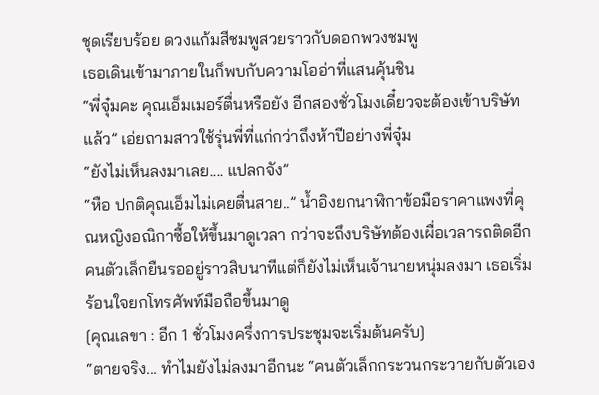ชุดเรียบร้อย ดวงแก้มสีชมพูสวยราวกับดอกพวงชมพู
เธอเดินเข้ามาภายในก็พบกับความโออ่าที่แสนคุ้นชิน
“พี่จุ๋มคะ คุณเอ็มเมอร์ตื่นหรือยัง อีกสองชั่วโมงเดี๋ยวจะต้องเข้าบริษัทแล้ว” เอ่ยถามสาวใช้รุ่นพี่ที่แก่กว่าถึงห้าปีอย่างพี่จุ๋ม
“ยังไม่เห็นลงมาเลย.... แปลกจัง”
“หือ ปกติคุณเอ็มไม่เคยตื่นสาย..” น้ำอิงยกนาฬิกาข้อมือราคาแพงที่คุณหญิงอณิกาซื้อให้ขึ้นมาดูเวลา กว่าจะถึงบริษัทต้องเผื่อเวลารถติดอีก
คนตัวเล็กยืนรออยู่ราวสิบนาทีแต่ก็ยังไม่เห็นเจ้านายหนุ่มลงมา เธอเริ่มร้อนใจยกโทรศัพท์มือถือขึ้นมาดู
[คุณเลขา : อีก 1 ชั่วโมงครึ่งการประชุมจะเริ่มต้นครับ]
“ตายจริง... ทำไมยังไม่ลงมาอีกนะ “คนตัวเล็กกระวนกระวายกับตัวเอง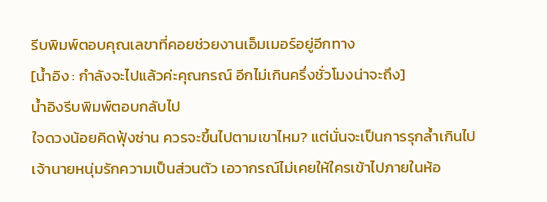รีบพิมพ์ตอบคุณเลขาที่คอยช่วยงานเอ็มเมอร์อยู่อีกทาง
[น้ำอิง : กำลังจะไปแล้วค่ะคุณกรณ์ อีกไม่เกินครึ่งชั่วโมงน่าจะถึง]
น้ำอิงรีบพิมพ์ตอบกลับไป
ใจดวงน้อยคิดฟุ้งซ่าน ควรจะขึ้นไปตามเขาไหม? แต่นั่นจะเป็นการรุกล้ำเกินไป เจ้านายหนุ่มรักความเป็นส่วนตัว เอวากรณ์ไม่เคยให้ใครเข้าไปภายในห้อ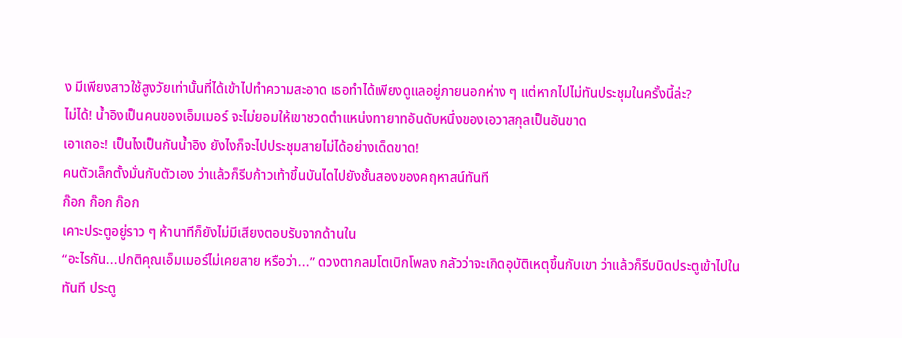ง มีเพียงสาวใช้สูงวัยเท่านั้นที่ได้เข้าไปทำความสะอาด เธอทำได้เพียงดูแลอยู่ภายนอกห่าง ๆ แต่หากไปไม่ทันประชุมในครั้งนี้ล่ะ?
ไม่ได้! น้ำอิงเป็นคนของเอ็มเมอร์ จะไม่ยอมให้เขาชวดตำแหน่งทายาทอันดับหนึ่งของเอวาสกุลเป็นอันขาด
เอาเถอะ! เป็นไงเป็นกันน้ำอิง ยังไงก็จะไปประชุมสายไม่ได้อย่างเด็ดขาด!
คนตัวเล็กตั้งมั่นกับตัวเอง ว่าแล้วก็รีบก้าวเท้าขึ้นบันไดไปยังชั้นสองของคฤหาสน์ทันที
ก๊อก ก๊อก ก๊อก
เคาะประตูอยู่ราว ๆ ห้านาทีก็ยังไม่มีเสียงตอบรับจากด้านใน
“อะไรกัน...ปกติคุณเอ็มเมอร์ไม่เคยสาย หรือว่า...” ดวงตากลมโตเบิกโพลง กลัวว่าจะเกิดอุบัติเหตุขึ้นกับเขา ว่าแล้วก็รีบบิดประตูเข้าไปในทันที ประตู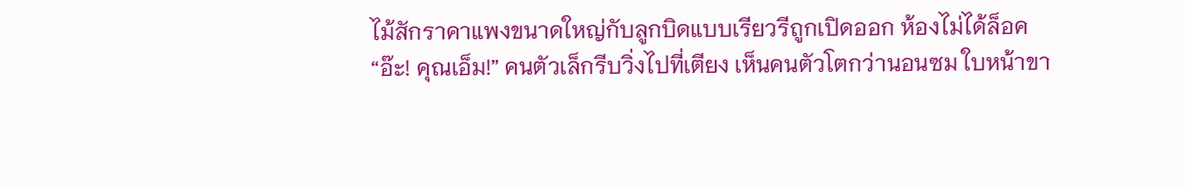ไม้สักราคาแพงขนาดใหญ่กับลูกบิดแบบเรียวรีถูกเปิดออก ห้องไม่ได้ล็อค
“อ๊ะ! คุณเอ็ม!” คนตัวเล็กรีบวิ่งไปที่เตียง เห็นคนตัวโตกว่านอนซม ใบหน้าขา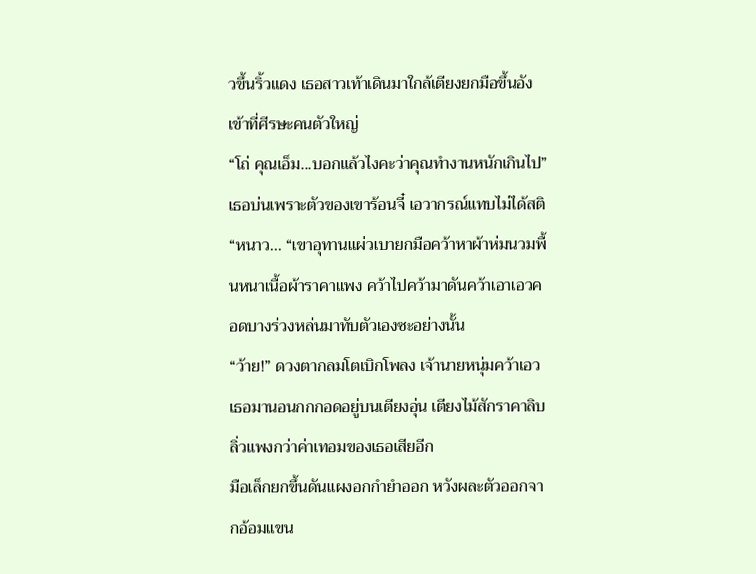วขึ้นริ้วแดง เธอสาวเท้าเดินมาใกล้เตียงยกมือขึ้นอังเข้าที่ศีรษะคนตัวใหญ่
“โถ่ คุณเอ็ม...บอกแล้วไงคะว่าคุณทำงานหนักเกินไป” เธอบ่นเพราะตัวของเขาร้อนจี๋ เอวากรณ์แทบไม่ได้สติ
“หนาว... “เขาอุทานแผ่วเบายกมือคว้าหาผ้าห่มนวมพื้นหนาเนื้อผ้าราคาแพง คว้าไปคว้ามาดันคว้าเอาเอวคอดบางร่วงหล่นมาทับตัวเองซะอย่างนั้น
“ว้าย!” ดวงตากลมโตเบิกโพลง เจ้านายหนุ่มคว้าเอวเธอมานอนกกกอดอยู่บนเตียงอุ่น เตียงไม้สักราคาลิบลิ่วแพงกว่าค่าเทอมของเธอเสียอีก
มือเล็กยกขึ้นดันแผงอกกำยำออก หวังผละตัวออกจากอ้อมแขน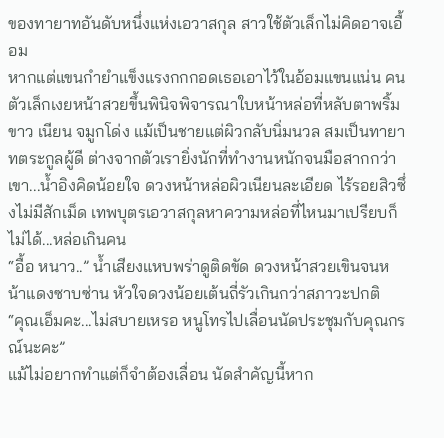ของทายาทอันดับหนึ่งแห่งเอวาสกุล สาวใช้ตัวเล็กไม่คิดอาจเอื้อม
หากแต่แขนกำยำแข็งแรงกกกอดเธอเอาไว้ในอ้อมแขนแน่น คนตัวเล็กเงยหน้าสวยขึ้นพินิจพิจารณาใบหน้าหล่อที่หลับตาพริ้ม ขาว เนียน จมูกโด่ง แม้เป็นชายแต่ผิวกลับนิ่มนวล สมเป็นทายาทตระกูลผู้ดี ต่างจากตัวเรายิ่งนักที่ทำงานหนักจนมือสากกว่าเขา...น้ำอิงคิดน้อยใจ ดวงหน้าหล่อผิวเนียนละเอียด ไร้รอยสิวซึ่งไม่มีสักเม็ด เทพบุตรเอวาสกุลหาความหล่อที่ไหนมาเปรียบก็ไม่ได้...หล่อเกินคน
“อื้อ หนาว..” น้ำเสียงแหบพร่าดูติดขัด ดวงหน้าสวยเขินจนหน้าแดงซาบซ่าน หัวใจดวงน้อยเต้นถี่รัวเกินกว่าสภาวะปกติ
“คุณเอ็มคะ...ไม่สบายเหรอ หนูโทรไปเลื่อนนัดประชุมกับคุณกรณ์นะคะ”
แม้ไม่อยากทำแต่ก็จำต้องเลื่อน นัดสำคัญนี้หาก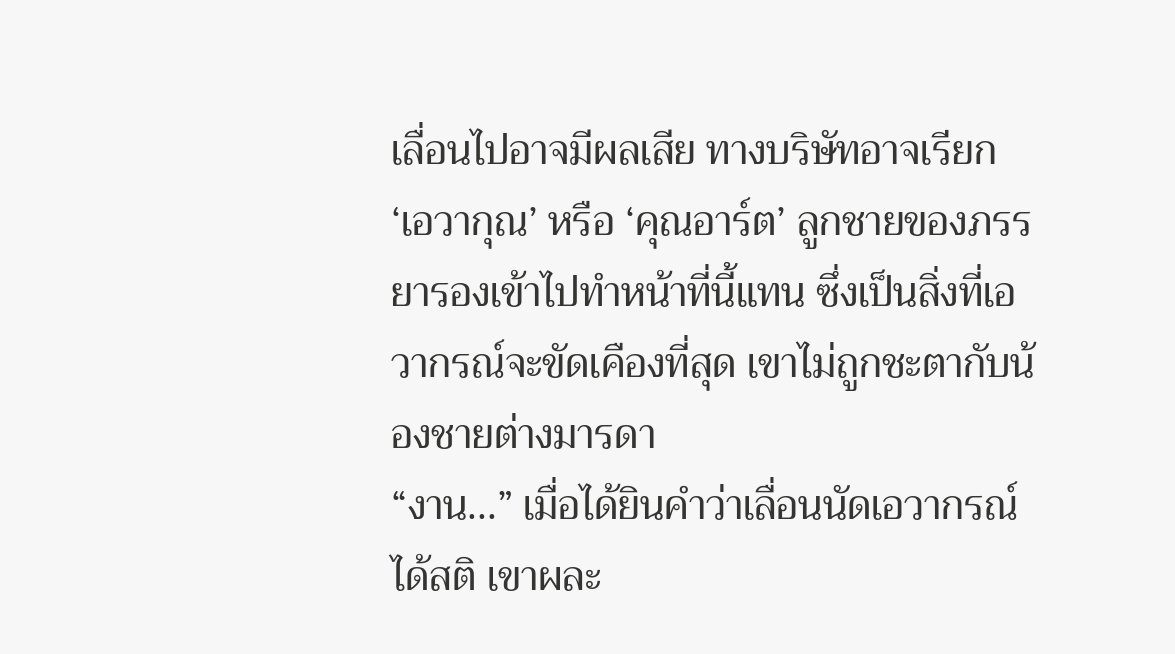เลื่อนไปอาจมีผลเสีย ทางบริษัทอาจเรียก ‘เอวากุณ’ หรือ ‘คุณอาร์ต’ ลูกชายของภรรยารองเข้าไปทำหน้าที่นี้แทน ซึ่งเป็นสิ่งที่เอวากรณ์จะขัดเคืองที่สุด เขาไม่ถูกชะตากับน้องชายต่างมารดา
“งาน...” เมื่อได้ยินคำว่าเลื่อนนัดเอวากรณ์ได้สติ เขาผละ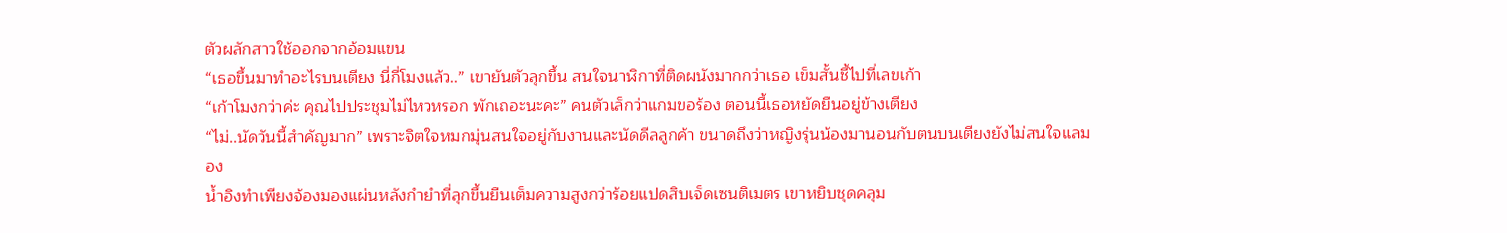ตัวผลักสาวใช้ออกจากอ้อมแขน
“เธอขึ้นมาทำอะไรบนเตียง นี่กี่โมงแล้ว..” เขายันตัวลุกขึ้น สนใจนาฬิกาที่ติดผนังมากกว่าเธอ เข็มสั้นชี้ไปที่เลขเก้า
“เก้าโมงกว่าค่ะ คุณไปประชุมไม่ไหวหรอก พักเถอะนะคะ” คนตัวเล็กว่าแกมขอร้อง ตอนนี้เธอหยัดยืนอยู่ข้างเตียง
“ไม่..นัดวันนี้สำคัญมาก” เพราะจิตใจหมกมุ่นสนใจอยู่กับงานและนัดดีลลูกค้า ขนาดถึงว่าหญิงรุ่นน้องมานอนกับตนบนเตียงยังไม่สนใจแลมอง
น้ำอิงทำเพียงจ้องมองแผ่นหลังกำยำที่ลุกขึ้นยืนเต็มความสูงกว่าร้อยแปดสิบเจ็ดเซนติเมตร เขาหยิบชุดคลุม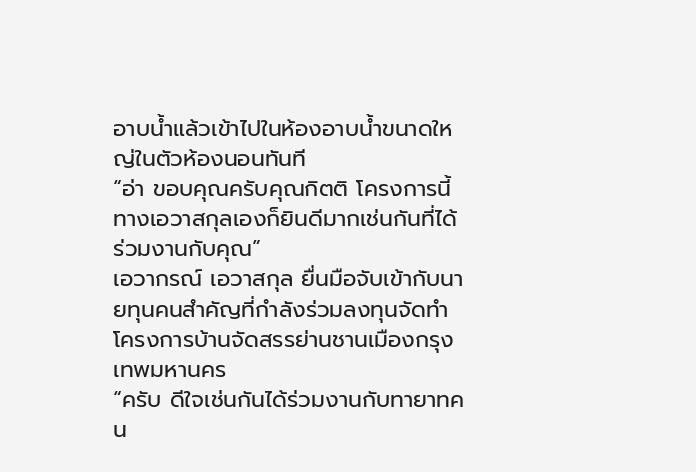อาบน้ำแล้วเข้าไปในห้องอาบน้ำขนาดใหญ่ในตัวห้องนอนทันที
“อ่า ขอบคุณครับคุณกิตติ โครงการนี้ทางเอวาสกุลเองก็ยินดีมากเช่นกันที่ได้ร่วมงานกับคุณ”
เอวากรณ์ เอวาสกุล ยื่นมือจับเข้ากับนายทุนคนสำคัญที่กำลังร่วมลงทุนจัดทำโครงการบ้านจัดสรรย่านชานเมืองกรุงเทพมหานคร
“ครับ ดีใจเช่นกันได้ร่วมงานกับทายาทคน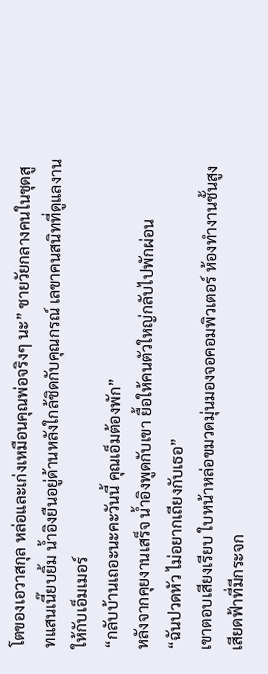โตของเอวาสกุล หล่อและเก่งเหมือนคุณพ่อจริงๆ นะ” ชายวัยกลางคนในชุดสูทแสนเนี๊ยบยิ้ม น้ำอิงยืนอยู่ด้านหลังใกล้ชิดกับคุณกรณ์ เลขาคนสนิทที่ดูแลงานให้กับเอ็มเมอร์
“กลับบ้านเถอะนะคะวันนี้ คุณเอ็มต้องพัก”
หลังจากคุยงานเสร็จ น้ำอิงพูดกับเขา ยื้อให้คนตัวใหญ่กลับไปพักผ่อน
“ฉันปวดหัว ไม่อยากเถียงกับเธอ”
เขาตอบเสียงเรียบ ใบหน้าหล่อขมวดมุ่นมองจอคอมพิวเตอร์ ห้องทำงานชั้นสูงเสียดฟ้าที่มีกระจก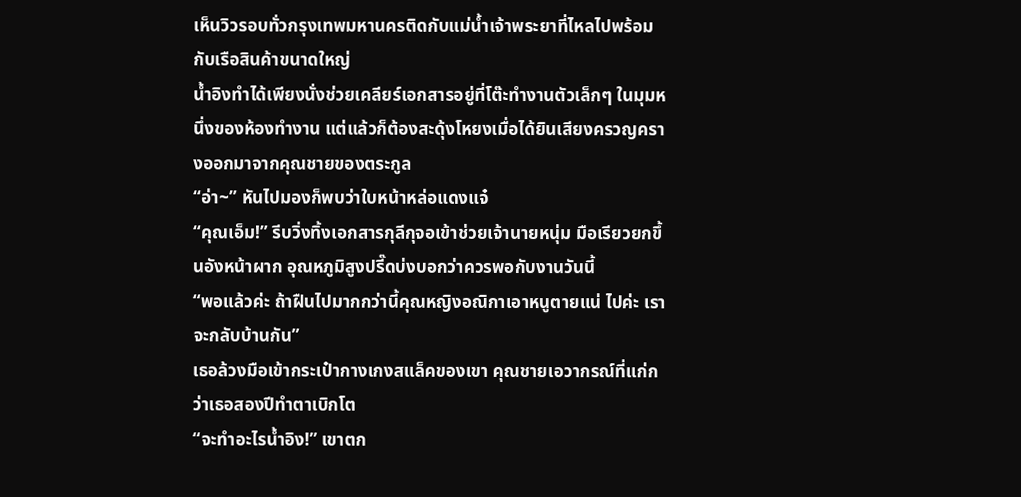เห็นวิวรอบทั่วกรุงเทพมหานครติดกับแม่น้ำเจ้าพระยาที่ไหลไปพร้อมกับเรือสินค้าขนาดใหญ่
น้ำอิงทำได้เพียงนั่งช่วยเคลียร์เอกสารอยู่ที่โต๊ะทำงานตัวเล็กๆ ในมุมหนึ่งของห้องทำงาน แต่แล้วก็ต้องสะดุ้งโหยงเมื่อได้ยินเสียงครวญครางออกมาจากคุณชายของตระกูล
“อ่า~” หันไปมองก็พบว่าใบหน้าหล่อแดงแจ๋
“คุณเอ็ม!” รีบวิ่งทิ้งเอกสารกุลีกุจอเข้าช่วยเจ้านายหนุ่ม มือเรียวยกขึ้นอังหน้าผาก อุณหภูมิสูงปรี๊ดบ่งบอกว่าควรพอกับงานวันนี้
“พอแล้วค่ะ ถ้าฝืนไปมากกว่านี้คุณหญิงอณิกาเอาหนูตายแน่ ไปค่ะ เราจะกลับบ้านกัน”
เธอล้วงมือเข้ากระเป๋ากางเกงสแล็คของเขา คุณชายเอวากรณ์ที่แก่กว่าเธอสองปีทำตาเบิกโต
“จะทำอะไรน้ำอิง!” เขาตก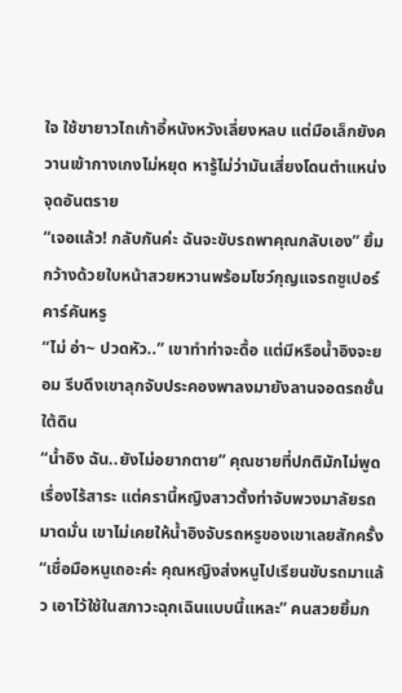ใจ ใช้ขายาวไถเก้าอี้หนังหวังเลี่ยงหลบ แต่มือเล็กยังควานเข้ากางเกงไม่หยุด หารู้ไม่ว่ามันเสี่ยงโดนตำแหน่งจุดอันตราย
“เจอแล้ว! กลับกันค่ะ ฉันจะขับรถพาคุณกลับเอง” ยิ้มกว้างด้วยใบหน้าสวยหวานพร้อมโชว์กุญแจรถซูเปอร์คาร์คันหรู
“ไม่ อ่า~ ปวดหัว..” เขาทำท่าจะดื้อ แต่มีหรือน้ำอิงจะยอม รีบดึงเขาลุกจับประคองพาลงมายังลานจอดรถชั้นใต้ดิน
“น้ำอิง ฉัน..ยังไม่อยากตาย” คุณชายที่ปกติมักไม่พูดเรื่องไร้สาระ แต่ครานี้หญิงสาวตั้งท่าจับพวงมาลัยรถมาดมั่น เขาไม่เคยให้น้ำอิงจับรถหรูของเขาเลยสักครั้ง
“เชื่อมือหนูเถอะค่ะ คุณหญิงส่งหนูไปเรียนขับรถมาแล้ว เอาไว้ใช้ในสภาวะฉุกเฉินแบบนี้แหละ” คนสวยยิ้มก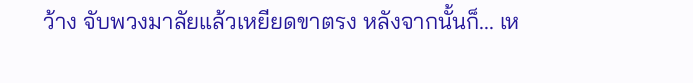ว้าง จับพวงมาลัยแล้วเหยียดขาตรง หลังจากนั้นก็... เห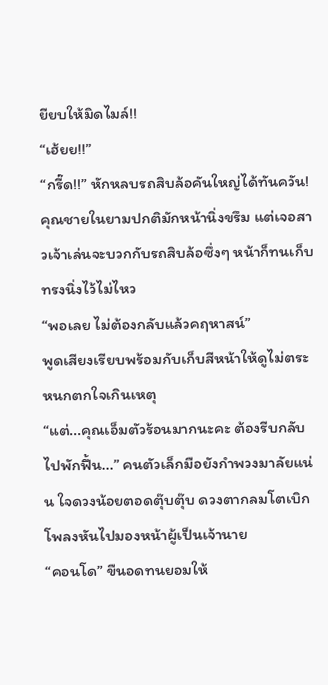ยียบให้มิดไมล์!!
“เฮ้ยย!!”
“กรี๊ด!!” หักหลบรถสิบล้อคันใหญ่ได้ทันควัน!
คุณชายในยามปกติมักหน้านิ่งขรึม แต่เจอสาวเจ้าเล่นจะบวกกับรถสิบล้อซึ่งๆ หน้าก็ทนเก็บทรงนิ่งไว้ไม่ไหว
“พอเลย ไม่ต้องกลับแล้วคฤหาสน์”
พูดเสียงเรียบพร้อมกับเก็บสีหน้าให้ดูไม่ตระหนกตกใจเกินเหตุ
“แต่...คุณเอ็มตัวร้อนมากนะคะ ต้องรีบกลับไปพักฟื้น...” คนตัวเล็กมือยังกำพวงมาลัยแน่น ใจดวงน้อยตอดตุ๊บตุ๊บ ดวงตากลมโตเบิกโพลงหันไปมองหน้าผู้เป็นเจ้านาย
“คอนโด” ขืนอดทนยอมให้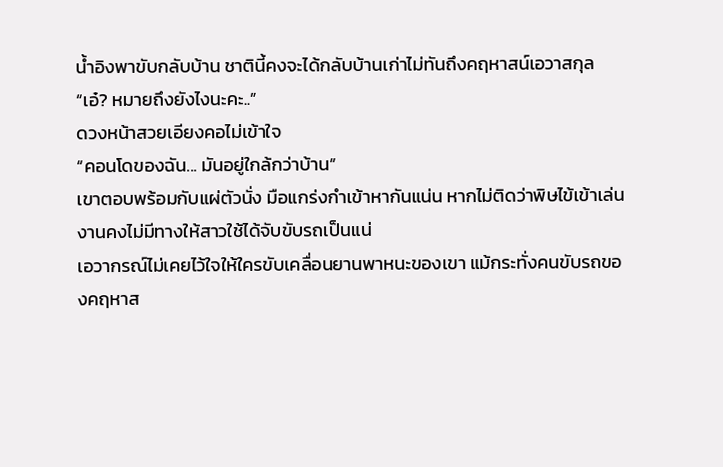น้ำอิงพาขับกลับบ้าน ชาตินี้คงจะได้กลับบ้านเก่าไม่ทันถึงคฤหาสน์เอวาสกุล
“เอ๋? หมายถึงยังไงนะคะ..”
ดวงหน้าสวยเอียงคอไม่เข้าใจ
“คอนโดของฉัน... มันอยู่ใกล้กว่าบ้าน”
เขาตอบพร้อมกับแผ่ตัวนั่ง มือแกร่งกำเข้าหากันแน่น หากไม่ติดว่าพิษไข้เข้าเล่นงานคงไม่มีทางให้สาวใช้ได้จับขับรถเป็นแน่
เอวากรณ์ไม่เคยไว้ใจให้ใครขับเคลื่อนยานพาหนะของเขา แม้กระทั่งคนขับรถของคฤหาส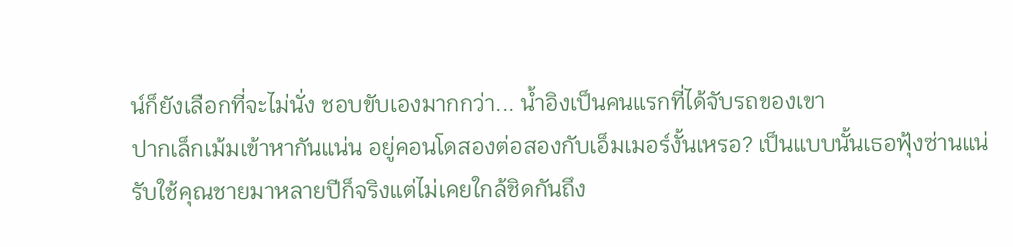น์ก็ยังเลือกที่จะไม่นั่ง ชอบขับเองมากกว่า... น้ำอิงเป็นคนแรกที่ได้จับรถของเขา
ปากเล็กเม้มเข้าหากันแน่น อยู่คอนโดสองต่อสองกับเอ็มเมอร์งั้นเหรอ? เป็นแบบนั้นเธอฟุ้งซ่านแน่ รับใช้คุณชายมาหลายปีก็จริงแต่ไม่เคยใกล้ชิดกันถึง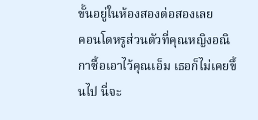ขั้นอยู่ในห้องสองต่อสองเลย
คอนโดหรูส่วนตัวที่คุณหญิงอณิกาซื้อเอาไว้คุณเอ็ม เธอก็ไม่เคยขึ้นไป นี่จะ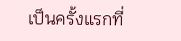เป็นครั้งแรกที่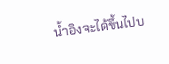น้ำอิงจะได้ขึ้นไปบ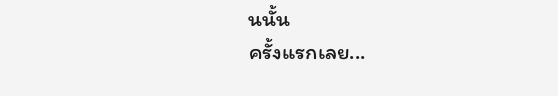นนั้น
ครั้งแรกเลย...